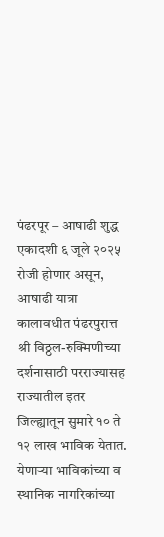पंढरपूर – आषाढी शुद्ध एकादशी ६ जूले २०२५ रोजी होणार असून, आषाढी यात्रा कालावधीत पंढरपुरात्त श्री विठ्ठल-रुक्मिणीच्या दर्शनासाठी परराज्यासह राज्यातील इतर जिल्ह्यातून सुमारे १० ते १२ लाख भाविक येतात. येणाऱ्या भाविकांच्या व स्थानिक नागरिकांच्या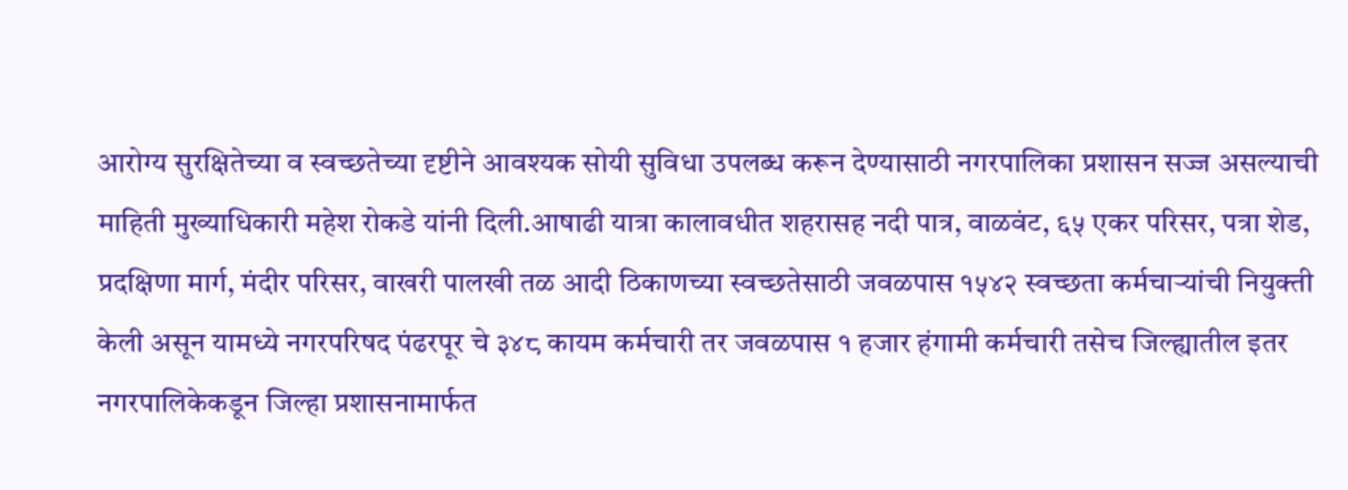आरोग्य सुरक्षितेच्या व स्वच्छतेच्या दृष्टीने आवश्यक सोयी सुविधा उपलब्ध करून देण्यासाठी नगरपालिका प्रशासन सज्ज असल्याची माहिती मुख्याधिकारी महेश रोकडे यांनी दिली.आषाढी यात्रा कालावधीत शहरासह नदी पात्र, वाळवंट, ६५ एकर परिसर, पत्रा शेड, प्रदक्षिणा मार्ग, मंदीर परिसर, वाखरी पालखी तळ आदी ठिकाणच्या स्वच्छतेसाठी जवळपास १५४२ स्वच्छता कर्मचाऱ्यांची नियुक्ती केली असून यामध्ये नगरपरिषद पंढरपूर चे ३४८ कायम कर्मचारी तर जवळपास १ हजार हंगामी कर्मचारी तसेच जिल्ह्यातील इतर नगरपालिकेकडून जिल्हा प्रशासनामार्फत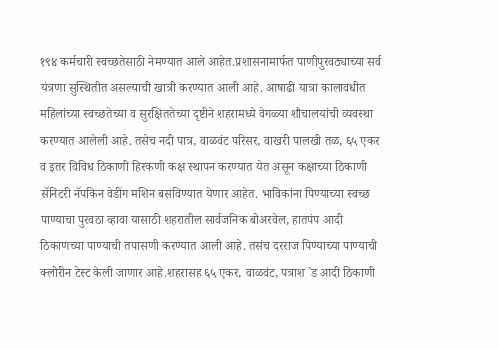१९४ कर्मचारी स्वच्छतेसाठी नेमण्यात आले आहेत.प्रशासनामार्फत पाणीपुरवठ्याच्या सर्व यंत्रणा सुस्थितीत असल्याची खात्री करण्यात आली आहे. आषाढी यात्रा कालावधीत महिलांच्या स्वच्छतेच्या व सुरक्षिततेच्या दृष्टीने शहरामध्ये वेगळ्या शौचालयांची व्यवस्था करण्यात आलेली आहे. तसेच नदी पात्र, वाळवंट परिसर, वाखरी पालखी तळ, ६५ एकर व इतर विविध ठिकाणी हिरकणी कक्ष स्थापन करण्यात येत असून कक्षाच्या ठिकाणी सॅनिटरी नॅपकिन वेडींग मशिन बसविण्यात येणार आहेत. भाविकांना पिण्याच्या स्वच्छ पाण्याचा पुरवठा व्हावा यासाठी शहरातील सार्वजनिक बोअरवेल, हातपंप आदी ठिकाणच्या पाण्याची तपासणी करण्यात आली आहे. तसंच दरराज पिण्याच्या पाण्याची क्लोरीन टेस्ट केली जाणार आहे.शहरासह ६५ एकर, वाळवंट, पत्राश `ड आदी ठिकाणी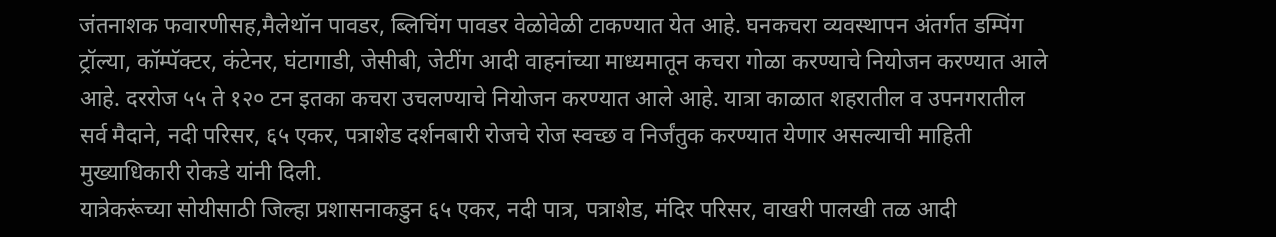जंतनाशक फवारणीसह,मैलेथॉन पावडर, ब्लिचिंग पावडर वेळोवेळी टाकण्यात येत आहे. घनकचरा व्यवस्थापन अंतर्गत डम्पिंग ट्रॉल्या, कॉम्पॅक्टर, कंटेनर, घंटागाडी, जेसीबी, जेटींग आदी वाहनांच्या माध्यमातून कचरा गोळा करण्याचे नियोजन करण्यात आले आहे. दररोज ५५ ते १२० टन इतका कचरा उचलण्याचे नियोजन करण्यात आले आहे. यात्रा काळात शहरातील व उपनगरातील सर्व मैदाने, नदी परिसर, ६५ एकर, पत्राशेड दर्शनबारी रोजचे रोज स्वच्छ व निर्जंतुक करण्यात येणार असल्याची माहिती मुख्याधिकारी रोकडे यांनी दिली.
यात्रेकरूंच्या सोयीसाठी जिल्हा प्रशासनाकडुन ६५ एकर, नदी पात्र, पत्राशेड, मंदिर परिसर, वाखरी पालखी तळ आदी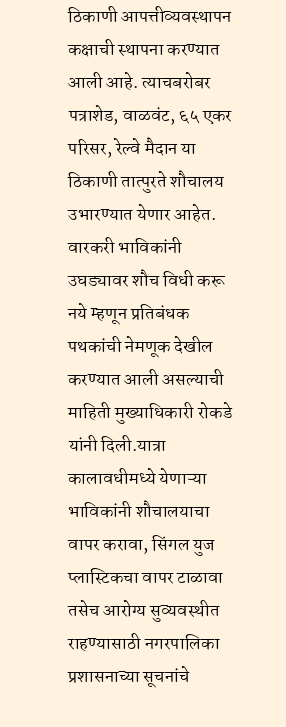ठिकाणी आपत्तीव्यवस्थापन कक्षाची स्थापना करण्यात आली आहे. त्याचबरोबर पत्राशेड, वाळवंट, ६५ एकर परिसर, रेल्वे मैदान या ठिकाणी तात्पुरते शौचालय उभारण्यात येणार आहेत. वारकरी भाविकांनी उघड्यावर शौच विधी करू नये म्हणून प्रतिबंधक पथकांची नेमणूक देखील करण्यात आली असल्याची माहिती मुख्याधिकारी रोकडे यांनी दिली.यात्रा कालावधीमध्ये येणाऱ्या भाविकांनी शौचालयाचा वापर करावा, सिंगल युज प्लास्टिकचा वापर टाळावा तसेच आरोग्य सुव्यवस्थीत राहण्यासाठी नगरपालिका प्रशासनाच्या सूचनांचे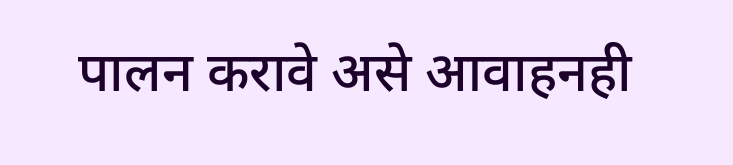पालन करावे असे आवाहनही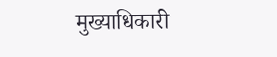मुख्याधिकारी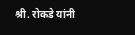श्री. रोकडे यांनी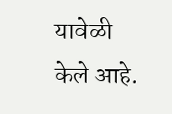यावेळी केले आहे.